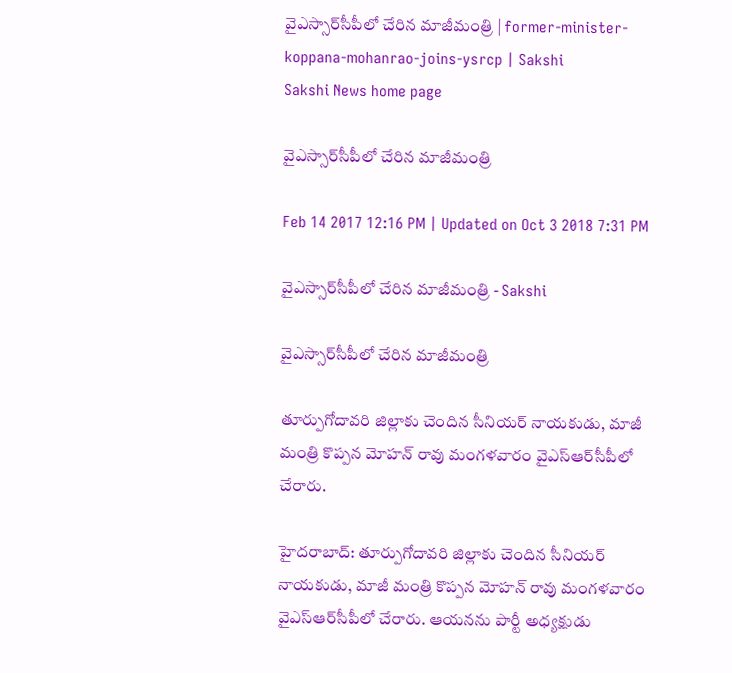వైఎస్సార్‌సీపీలో చేరిన మాజీమంత్రి | former-minister-koppana-mohanrao-joins-ysrcp | Sakshi
Sakshi News home page

వైఎస్సార్‌సీపీలో చేరిన మాజీమంత్రి

Feb 14 2017 12:16 PM | Updated on Oct 3 2018 7:31 PM

వైఎస్సార్‌సీపీలో చేరిన మాజీమంత్రి - Sakshi

వైఎస్సార్‌సీపీలో చేరిన మాజీమంత్రి

తూర్పుగోదావరి జిల్లాకు చెందిన సీనియర్‌ నాయకుడు, మాజీ మంత్రి కొప్పన మోహన్‌ రావు మంగళవారం వైఎస్‌ఆర్‌సీపీలో చేరారు.

హైదరాబాద్‌: తూర్పుగోదావరి జిల్లాకు చెందిన సీనియర్‌ నాయకుడు, మాజీ మంత్రి కొప్పన మోహన్‌ రావు మంగళవారం వైఎస్‌ఆర్‌సీపీలో చేరారు. ఆయనను పార్టీ అధ్యక్షుడు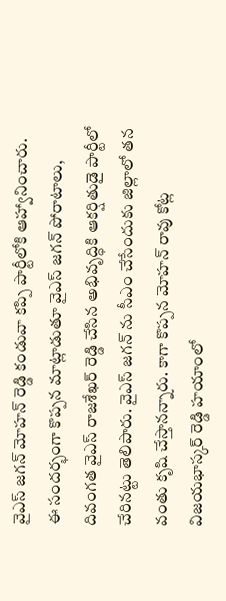వైఎస్‌ జగన్‌ మోహన్‌ రెడ్డి కండువా కప్పి పార్టీలోకి ఆహ్వానించారు. ఈ సందర్భంగా కొప్పన మాట్లాడుతూ వైఎస్‌ జగన్‌ పోరాటాలు, దివంగత వైఎస్‌ రాజశేఖర్‌ రెడ్డి చేసిన అభివృద్ధికి ఆకర్షితుడై పార్టీలో చేరినట్టు తెలిపారు. వైఎస్‌ జగన్‌ ను సీఎం చేసేందుకు జిల్లాలో తన వంతు కృషి చేస్తానన్నారు. కాగా కొప్పన మోహన్‌ రావు కోట్ల విజయభాస్కర్‌ రెడ్డి హయాంలో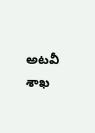అటవీ శాఖ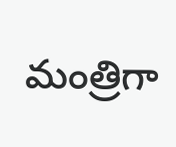మంత్రిగా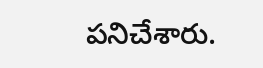పనిచేశారు.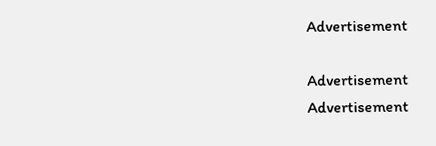Advertisement

Advertisement
Advertisement